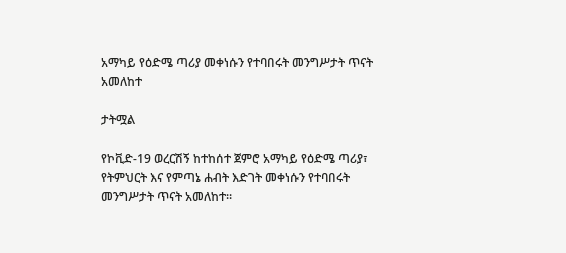አማካይ የዕድሜ ጣሪያ መቀነሱን የተባበሩት መንግሥታት ጥናት አመለከተ

ታትሟል

የኮቪድ-19 ወረርሽኝ ከተከሰተ ጀምሮ አማካይ የዕድሜ ጣሪያ፣ የትምህርት እና የምጣኔ ሐብት እድገት መቀነሱን የተባበሩት መንግሥታት ጥናት አመለከተ።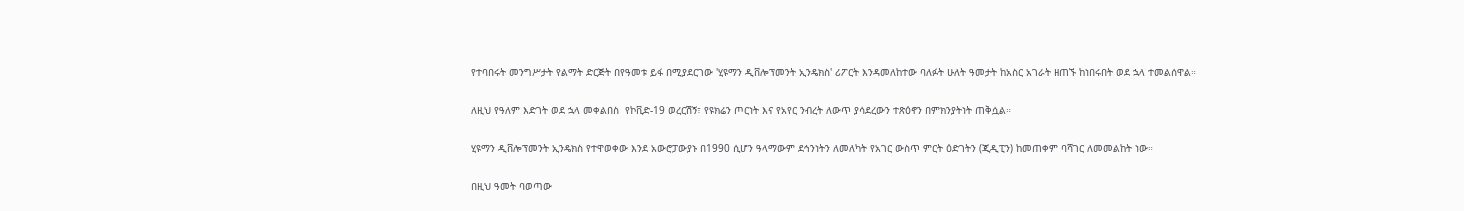የተባበሩት መንግሥታት የልማት ድርጅት በየዓመቱ ይፋ በሚያደርገው 'ሂዩማን ዲቨሎፕመንት ኢንዴክስ' ሪፖርት እንዳመለከተው ባለፉት ሁለት ዓመታት ከአስር አገራት ዘጠኙ ከነበሩበት ወደ ኋላ ተመልሰዋል።

ለዚህ የዓለም እድገት ወደ ኋላ መቀልበስ  የኮቪድ-19 ወረርሽኝ፣ የዩክሬን ጦርነት እና የአየር ንብረት ለውጥ ያሳደረውን ተጽዕኖን በምክንያትነት ጠቅሷል።

ሂዩማን ዲቨሎፕመንት ኢንዴክስ የተዋወቀው እንደ አውሮፓውያኑ በ1990 ሲሆን ዓላማውም ደኅንነትን ለመለካት የአገር ውስጥ ምርት ዕድገትን (ጂዲፒን) ከመጠቀም ባሻገር ለመመልከት ነው።

በዚህ ዓመት ባወጣው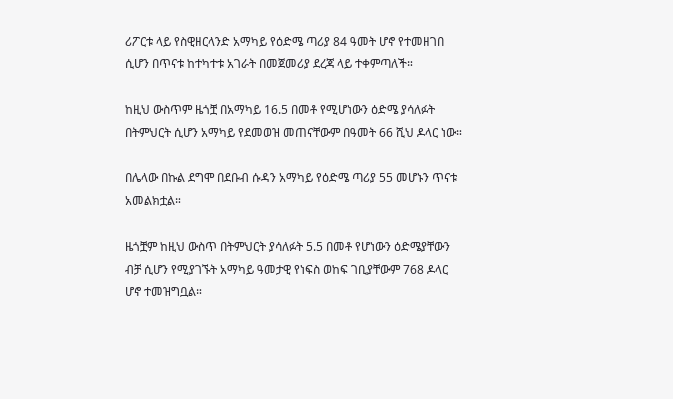ሪፖርቱ ላይ የስዊዘርላንድ አማካይ የዕድሜ ጣሪያ 84 ዓመት ሆኖ የተመዘገበ ሲሆን በጥናቱ ከተካተቱ አገራት በመጀመሪያ ደረጃ ላይ ተቀምጣለች።

ከዚህ ውስጥም ዜጎቿ በአማካይ 16.5 በመቶ የሚሆነውን ዕድሜ ያሳለፉት በትምህርት ሲሆን አማካይ የደመወዝ መጠናቸውም በዓመት 66 ሺህ ዶላር ነው።

በሌላው በኩል ደግሞ በደቡብ ሱዳን አማካይ የዕድሜ ጣሪያ 55 መሆኑን ጥናቱ አመልክቷል።

ዜጎቿም ከዚህ ውስጥ በትምህርት ያሳለፉት 5.5 በመቶ የሆነውን ዕድሜያቸውን ብቻ ሲሆን የሚያገኙት አማካይ ዓመታዊ የነፍስ ወከፍ ገቢያቸውም 768 ዶላር ሆኖ ተመዝግቧል።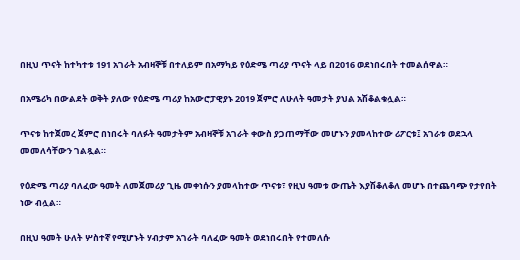በዚህ ጥናት ከተካተቱ 191 አገራት አብዛኞቹ በተለይም በአማካይ የዕድሜ ጣሪያ ጥናት ላይ በ2016 ወደነበሩበት ተመልሰዋል።

በአሜሪካ በውልደት ወቅት ያለው የዕድሜ ጣሪያ ከአውሮፓዊያኑ 2019 ጀምሮ ለሁለት ዓመታት ያህል አሽቆልቁሏል።

ጥናቱ ከተጀመረ ጀምሮ በነበሩት ባለፉት ዓመታትም አብዛኞቹ አገራት ቀውስ ያጋጠማቸው መሆኑን ያመላከተው ሪፖርቱ፤ አገራቱ ወደኋላ መመለሳቸውን ገልጿል።

የዕድሜ ጣሪያ ባለፈው ዓመት ለመጀመሪያ ጊዜ መቀነሱን ያመላከተው ጥናቱ፣ የዚህ ዓመቱ ውጤት እያሽቆለቆለ መሆኑ በተጨባጭ የታየበት ነው ብሏል።

በዚህ ዓመት ሁለት ሦስተኛ የሚሆኑት ሃብታም አገራት ባለፈው ዓመት ወደነበሩበት የተመለሱ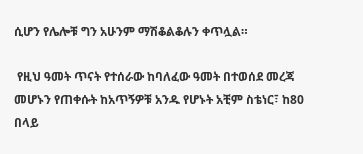ሲሆን የሌሎቹ ግን አሁንም ማሽቆልቆሉን ቀጥሏል።

 የዚህ ዓመት ጥናት የተሰራው ከባለፈው ዓመት በተወሰደ መረጃ መሆኑን የጠቀሱት ከአጥኝዎቹ አንዱ የሆኑት አቺም ስቴነር፣ ከ80 በላይ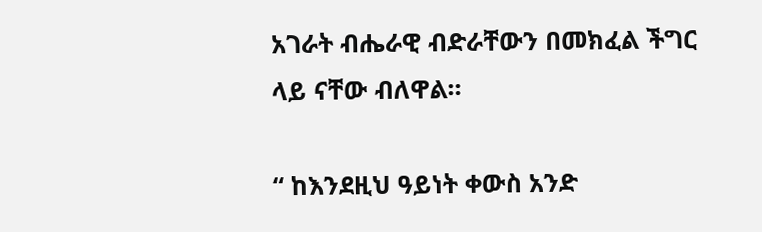አገራት ብሔራዊ ብድራቸውን በመክፈል ችግር ላይ ናቸው ብለዋል።

“ ከእንደዚህ ዓይነት ቀውስ አንድ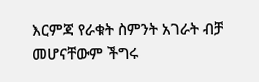እርምጃ የራቁት ስምንት አገራት ብቻ መሆናቸውም ችግሩ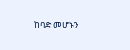ከባድ መሆኑን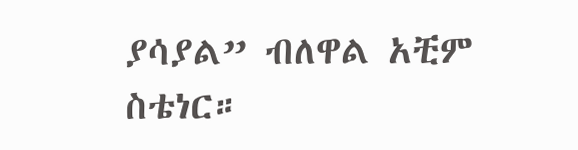ያሳያል” ብለዋል አቺም ስቴነር።